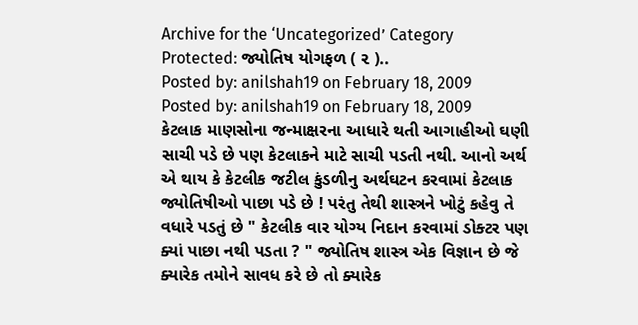Archive for the ‘Uncategorized’ Category
Protected: જ્યોતિષ યોગફળ ( ૨ )..
Posted by: anilshah19 on February 18, 2009
Posted by: anilshah19 on February 18, 2009
કેટલાક માણસોના જન્માક્ષરના આધારે થતી આગાહીઓ ઘણી સાચી પડે છે પણ કેટલાકને માટે સાચી પડતી નથી. આનો અર્થ એ થાય કે કેટલીક જટીલ કુંડળીનુ અર્થઘટન કરવામાં કેટલાક જ્યોતિષીઓ પાછા પડે છે ! પરંતુ તેથી શાસ્ત્રને ખોટું કહેવુ તે વધારે પડતું છે " કેટલીક વાર યોગ્ય નિદાન કરવામાં ડોક્ટર પણ ક્યાં પાછા નથી પડતા ? " જ્યોતિષ શાસ્ત્ર એક વિજ્ઞાન છે જે ક્યારેક તમોને સાવધ કરે છે તો ક્યારેક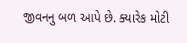જીવનનુ બળ આપે છે. ક્યારેક મોટી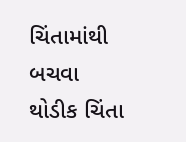ચિંતામાંથી બચવા થોડીક ચિંતા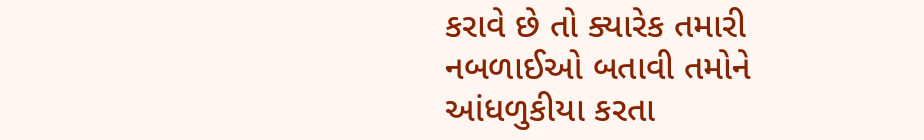કરાવે છે તો ક્યારેક તમારી નબળાઈઓ બતાવી તમોને આંધળુકીયા કરતા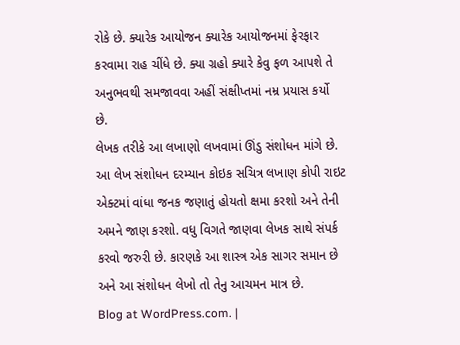રોકે છે. ક્યારેક આયોજન ક્યારેક આયોજનમાં ફેરફાર કરવામા રાહ ચીંધે છે. ક્યા ગ્રહો ક્યારે કેવુ ફળ આપશે તે અનુભવથી સમજાવવા અહીં સંક્ષીપ્તમાં નમ્ર પ્રયાસ કર્યો છે.
લેખક તરીકે આ લખાણો લખવામાં ઊંડુ સંશોધન માંગે છે. આ લેખ સંશોધન દરમ્યાન કોઇક સચિત્ર લખાણ કોપી રાઇટ એક્ટમાં વાંધા જનક જણાતું હોયતો ક્ષમા કરશો અને તેની અમને જાણ કરશો. વધુ વિગતે જાણવા લેખક સાથે સંપર્ક કરવો જરુરી છે. કારણકે આ શાસ્ત્ર એક સાગર સમાન છે અને આ સંશોધન લેખો તો તેનુ આચમન માત્ર છે.
Blog at WordPress.com. |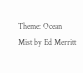Theme: Ocean Mist by Ed Merritt